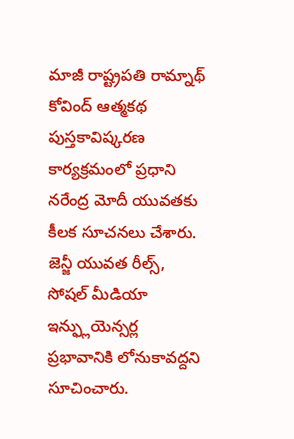మాజీ రాష్ట్రపతి రామ్నాథ్ కోవింద్ ఆత్మకథ పుస్తకావిష్కరణ కార్యక్రమంలో ప్రధాని నరేంద్ర మోదీ యువతకు కీలక సూచనలు చేశారు. జెన్జీ యువత రీల్స్, సోషల్ మీడియా ఇన్ఫ్లుయెన్సర్ల ప్రభావానికి లోనుకావద్దని సూచించారు.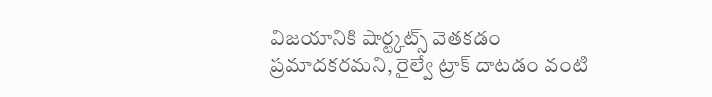విజయానికి షార్ట్కట్స్ వెతకడం ప్రమాదకరమని, రైల్వే ట్రాక్ దాటడం వంటి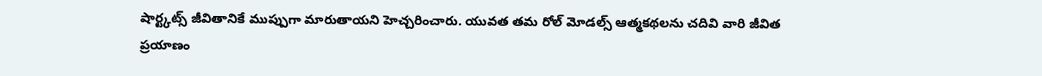షార్ట్కట్స్ జీవితానికే ముప్పుగా మారుతాయని హెచ్చరించారు. యువత తమ రోల్ మోడల్స్ ఆత్మకథలను చదివి వారి జీవిత ప్రయాణం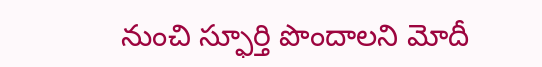నుంచి స్ఫూర్తి పొందాలని మోదీ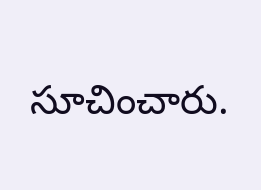సూచించారు.